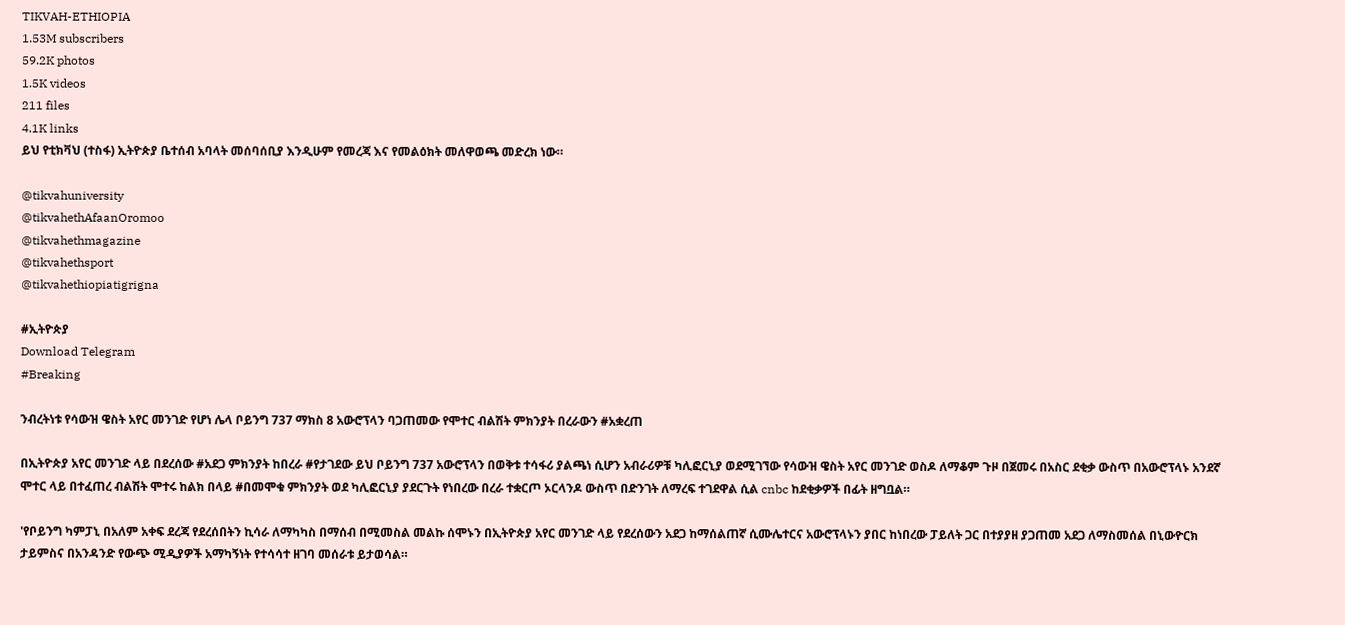TIKVAH-ETHIOPIA
1.53M subscribers
59.2K photos
1.5K videos
211 files
4.1K links
ይህ የቲክቫህ (ተስፋ) ኢትዮጵያ ቤተሰብ አባላት መሰባሰቢያ እንዲሁም የመረጃ እና የመልዕክት መለዋወጫ መድረክ ነው።

@tikvahuniversity
@tikvahethAfaanOromoo
@tikvahethmagazine
@tikvahethsport
@tikvahethiopiatigrigna

#ኢትዮጵያ
Download Telegram
#Breaking

ንብረትነቱ የሳውዝ ዌስት አየር መንገድ የሆነ ሌላ ቦይንግ 737 ማክስ 8 አውሮፕላን ባጋጠመው የሞተር ብልሽት ምክንያት በረራውን #አቋረጠ

በኢትዮጵያ አየር መንገድ ላይ በደረሰው #አደጋ ምክንያት ከበረራ #የታገደው ይህ ቦይንግ 737 አውሮፕላን በወቅቱ ተሳፋሪ ያልጫነ ሲሆን አብራሪዎቹ ካሊፎርኒያ ወደሚገኘው የሳውዝ ዌስት አየር መንገድ ወስዶ ለማቆም ጉዞ በጀመሩ በአስር ደቂቃ ውስጥ በአውሮፕላኑ አንደኛ ሞተር ላይ በተፈጠረ ብልሽት ሞተሩ ከልክ በላይ #በመሞቁ ምክንያት ወደ ካሊፎርኒያ ያደርጉት የነበረው በረራ ተቋርጦ ኦርላንዶ ውስጥ በድንገት ለማረፍ ተገደዋል ሲል cnbc ከደቂቃዎች በፊት ዘግቧል።

'የቦይንግ ካምፓኒ በአለም አቀፍ ደረጃ የደረሰበትን ኪሳራ ለማካካስ በማሰብ በሚመስል መልኩ ሰሞኑን በኢትዮጵያ አየር መንገድ ላይ የደረሰውን አደጋ ከማሰልጠኛ ሲሙሌተርና አውሮፕላኑን ያበር ከነበረው ፓይለት ጋር በተያያዘ ያጋጠመ አደጋ ለማስመሰል በኒውዮርክ ታይምስና በአንዳንድ የውጭ ሚዲያዎች አማካኝነት የተሳሳተ ዘገባ መሰራቱ ይታወሳል።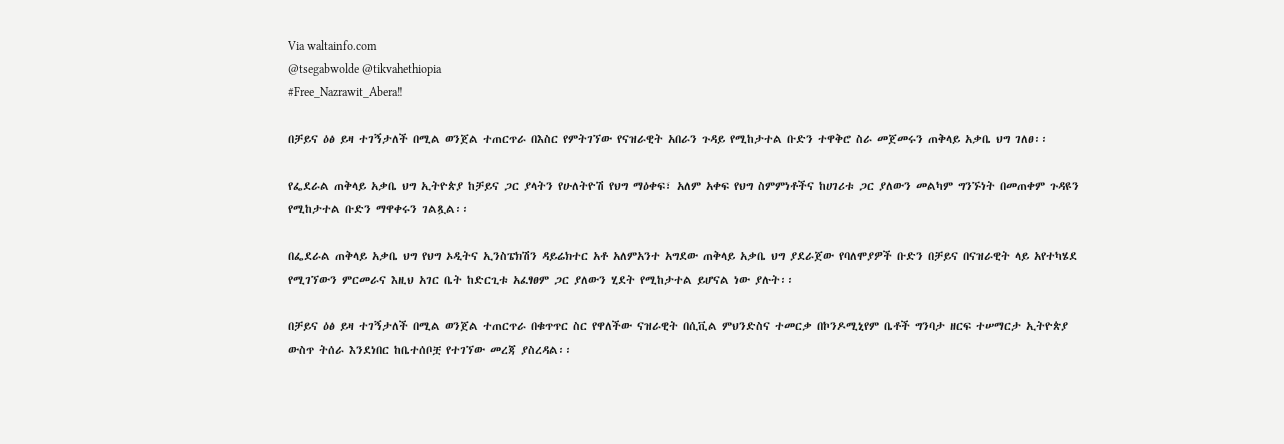Via waltainfo.com
@tsegabwolde @tikvahethiopia
#Free_Nazrawit_Abera‼

በቻይና ዕፅ ይዛ ተገኝታለች በሚል ወንጀል ተጠርጥራ በእስር የምትገኘው የናዝራዊት አበራን ጉዳይ የሚከታተል ቡድን ተዋቅሮ ስራ መጀመሩን ጠቅላይ አቃቤ ህግ ገለፀ፡፡

የፌደራል ጠቅላይ አቃቤ ህግ ኢትዮጵያ ከቻይና ጋር ያላትን የሁለትዮሽ የህግ ማዕቀፍ፣ አለም አቀፍ የህግ ስምምነቶችና ከሀገሪቱ ጋር ያለውን መልካም ግንኙነት በመጠቀም ጉዳዩን የሚከታተል ቡድን ማዋቀሩን ገልጿል፡፡

በፌደራል ጠቅላይ አቃቤ ህግ የህግ ኦዲትና ኢንስፔክሽን ዳይሬክተር አቶ አለምአንተ አግደው ጠቅላይ አቃቤ ህግ ያደራጀው የባለሞያዎች ቡድን በቻይና በናዝራዊት ላይ አየተካሄደ የሚገኘውን ምርመራና እዚህ አገር ቤት ከድርጊቱ አፈፃፀም ጋር ያለውን ሂደት የሚከታተል ይሆናል ነው ያሉት፡፡

በቻይና ዕፅ ይዛ ተገኝታለች በሚል ወንጀል ተጠርጥራ በቁጥጥር ስር የዋለችው ናዝራዊት በሲቪል ምህንድስና ተመርቃ በኮንዶሚኒየም ቤቶች ግንባታ ዘርፍ ተሠማርታ ኢትዮጵያ ውስጥ ትሰራ እንደነበር ከቤተሰቦቿ የተገኘው መረጃ ያስረዳል፡፡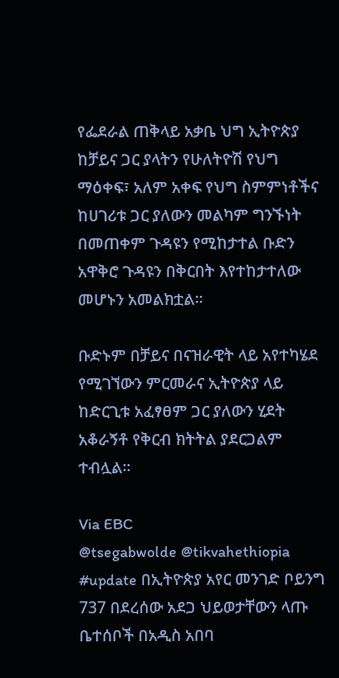የፌደራል ጠቅላይ አቃቤ ህግ ኢትዮጵያ ከቻይና ጋር ያላትን የሁለትዮሽ የህግ ማዕቀፍ፣ አለም አቀፍ የህግ ስምምነቶችና ከሀገሪቱ ጋር ያለውን መልካም ግንኙነት በመጠቀም ጉዳዩን የሚከታተል ቡድን አዋቅሮ ጉዳዩን በቅርበት እየተከታተለው መሆኑን አመልክቷል፡፡

ቡድኑም በቻይና በናዝራዊት ላይ አየተካሄደ የሚገኘውን ምርመራና ኢትዮጵያ ላይ ከድርጊቱ አፈፃፀም ጋር ያለውን ሂደት አቆራኝቶ የቅርብ ክትትል ያደርጋልም ተብሏል።

Via EBC
@tsegabwolde @tikvahethiopia
#update በኢትዮጵያ አየር መንገድ ቦይንግ 737 በደረሰው አደጋ ህይወታቸውን ላጡ ቤተሰቦች በአዲስ አበባ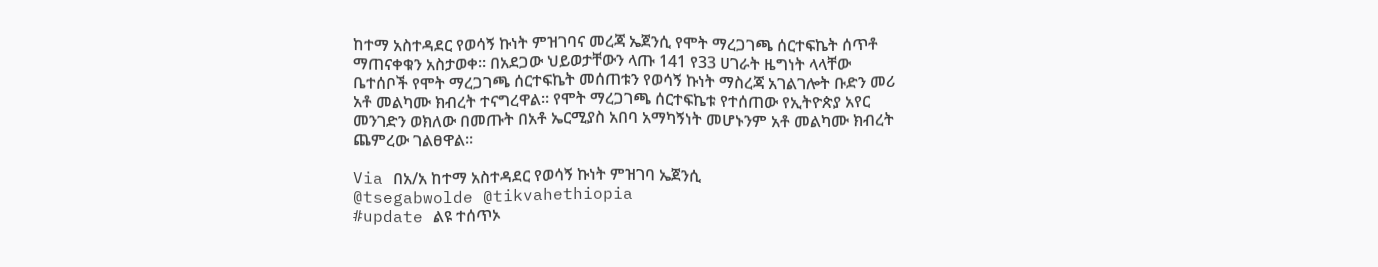ከተማ አስተዳደር የወሳኝ ኩነት ምዝገባና መረጃ ኤጀንሲ የሞት ማረጋገጫ ሰርተፍኬት ሰጥቶ ማጠናቀቁን አስታወቀ፡፡ በአደጋው ህይወታቸውን ላጡ 141 የ33 ሀገራት ዜግነት ላላቸው ቤተሰቦች የሞት ማረጋገጫ ሰርተፍኬት መሰጠቱን የወሳኝ ኩነት ማስረጃ አገልገሎት ቡድን መሪ አቶ መልካሙ ክብረት ተናግረዋል፡፡ የሞት ማረጋገጫ ሰርተፍኬቱ የተሰጠው የኢትዮጵያ አየር መንገድን ወክለው በመጡት በአቶ ኤርሚያስ አበባ አማካኝነት መሆኑንም አቶ መልካሙ ክብረት ጨምረው ገልፀዋል፡፡

Via በአ/አ ከተማ አስተዳደር የወሳኝ ኩነት ምዝገባ ኤጀንሲ
@tsegabwolde @tikvahethiopia
#update ልዩ ተሰጥኦ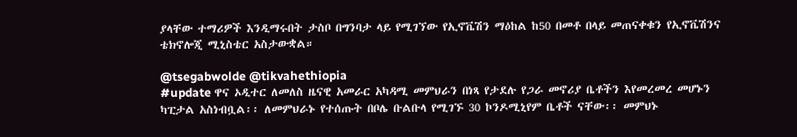ያላቸው ተማሪዎች እንዲማሩበት ታስቦ በግንባታ ላይ የሚገኘው የኢኖቬሽን ማዕከል ከ50 በመቶ በላይ መጠናቀቁን የኢኖቬሽንና ቴክኖሎጂ ሚኒስቴር አስታውቋል።

@tsegabwolde @tikvahethiopia
#update ዋና ኦዲተር ለመለስ ዜናዊ አመራር አካዳሚ መምህራን በነጻ የታደሉ የጋራ መኖሪያ ቤቶችን እየመረመረ መሆኑን ካፒታል አስነብቧል፡፡ ለመምህራኑ የተሰጡት በቦሌ ቡልቡላ የሚገኙ 30 ኮንዶሚኒየም ቤቶች ናቸው፡፡ መምህኑ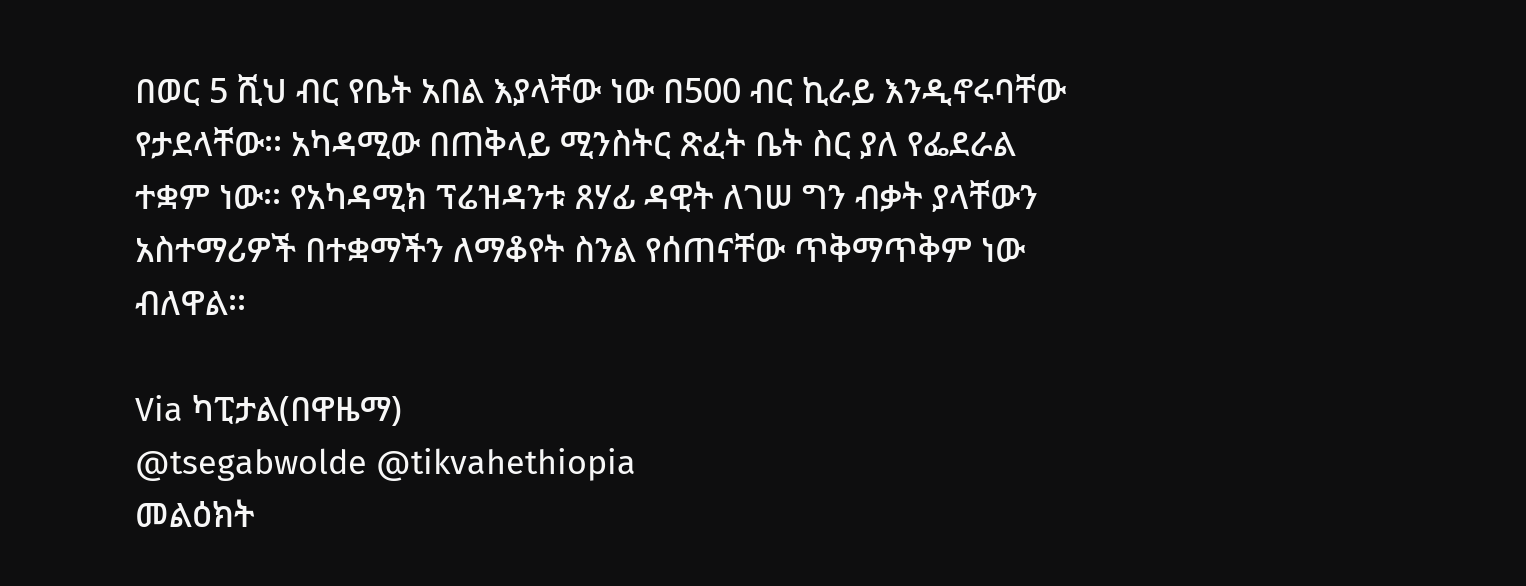በወር 5 ሺህ ብር የቤት አበል እያላቸው ነው በ500 ብር ኪራይ እንዲኖሩባቸው የታደላቸው፡፡ አካዳሚው በጠቅላይ ሚንስትር ጽፈት ቤት ስር ያለ የፌደራል ተቋም ነው፡፡ የአካዳሚክ ፕሬዝዳንቱ ጸሃፊ ዳዊት ለገሠ ግን ብቃት ያላቸውን አስተማሪዎች በተቋማችን ለማቆየት ስንል የሰጠናቸው ጥቅማጥቅም ነው ብለዋል፡፡

Via ካፒታል(በዋዜማ)
@tsegabwolde @tikvahethiopia
መልዕክት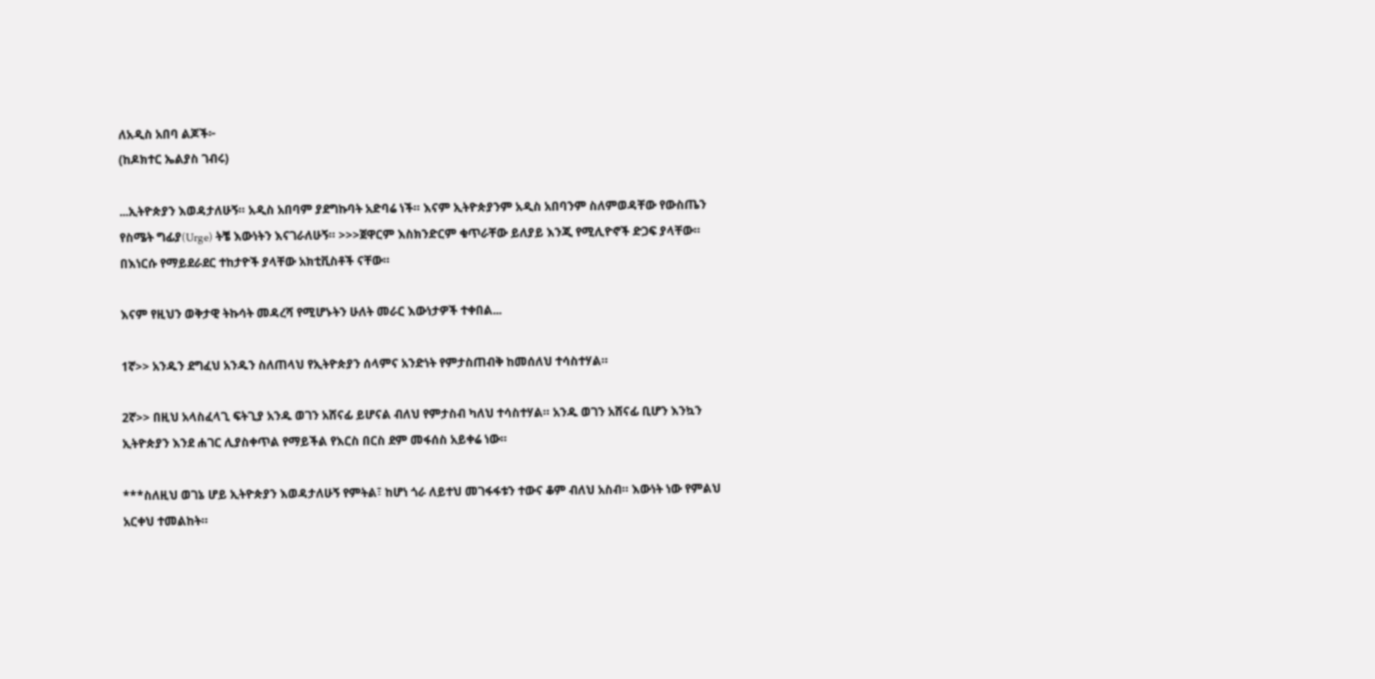ለአዲስ አበባ ልጆች፦
(ከዶክተር ኤልያስ ገብሩ)

...ኢትዮጵያን እወዳታለሁኝ። አዲስ አበባም ያደግኩባት አድባሬ ነች። እናም ኢትዮጵያንም አዲስ አበባንም ስለምወዳቸው የውስጤን የስሜት ግፊያ(Urge) ትቼ እውነትን እናገራለሁኝ። >>>ጀዋርም እስክንድርም ቁጥራቸው ይለያይ እንጂ የሚሊዮኖች ድጋፍ ያላቸው። በእነርሱ የማይደራደር ተከታዮች ያላቸው አክቲቪስቶች ናቸው።

እናም የዚህን ወቅታዊ ትኩሳት መዳረሻ የሚሆኑትን ሁለት መራር እውነታዎች ተቀበል...

1ኛ>> አንዱን ደግፈህ አንዱን ስለጠላህ የኢትዮጵያን ሰላምና አንድነት የምታስጠብቅ ከመሰለህ ተሳስተሃል።

2ኛ>> በዚህ አላስፈላጊ ፍትጊያ አንዱ ወገን አሸናፊ ይሆናል ብለህ የምታስብ ካለህ ተሳስተሃል። አንዱ ወገን አሸናፊ ቢሆን እንኳን ኢትዮጵያን እንደ ሐገር ሊያስቀጥል የማይችል የእርስ በርስ ደም መፋሰስ አይቀሬ ነው።

***ስለዚህ ወገኔ ሆይ ኢትዮጵያን እወዳታለሁኝ የምትል፣ ከሆነ ጎራ ለይተህ መገፋፋቱን ተውና ቆም ብለህ አስብ። እውነት ነው የምልህ አርቀህ ተመልከት።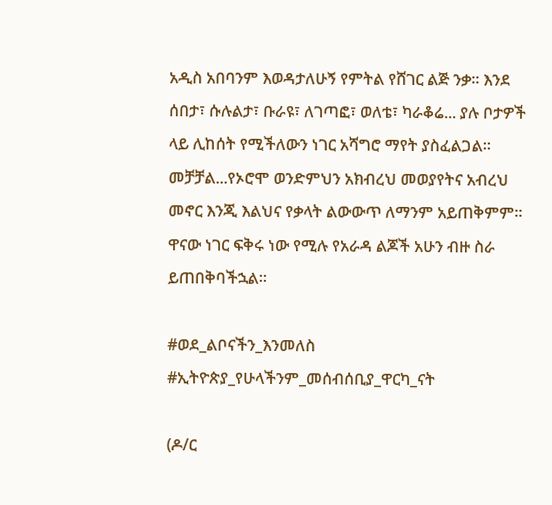አዲስ አበባንም እወዳታለሁኝ የምትል የሸገር ልጅ ንቃ። እንደ ሰበታ፣ ሱሉልታ፣ ቡራዩ፣ ለገጣፎ፣ ወለቴ፣ ካራቆሬ... ያሉ ቦታዎች ላይ ሊከሰት የሚችለውን ነገር አሻግሮ ማየት ያስፈልጋል። መቻቻል...የኦሮሞ ወንድምህን አክብረህ መወያየትና አብረህ መኖር እንጂ እልህና የቃላት ልውውጥ ለማንም አይጠቅምም። ዋናው ነገር ፍቅሩ ነው የሚሉ የአራዳ ልጆች አሁን ብዙ ስራ ይጠበቅባችኋል።

#ወደ_ልቦናችን_እንመለስ
#ኢትዮጵያ_የሁላችንም_መሰብሰቢያ_ዋርካ_ናት

(ዶ/ር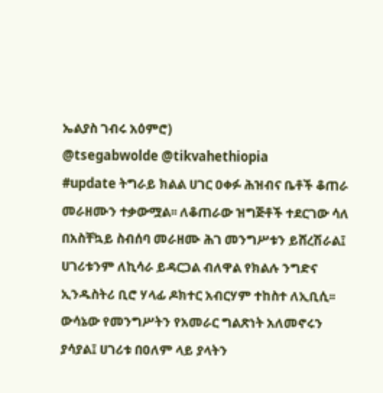ኤልያስ ገብሩ አዕምሮ)
@tsegabwolde @tikvahethiopia
#update ትግራይ ክልል ሀገር ዐቀፉ ሕዝብና ቤቶች ቆጠራ መራዘሙን ተቃውሟል፡፡ ለቆጠራው ዝግጅቶች ተደርገው ሳለ በአስቸኳይ ስብሰባ መራዘሙ ሕገ መንግሥቱን ይሸረሽራል፤ ሀገሪቱንም ለኪሳራ ይዳርጋል ብለዋል የክልሉ ንግድና ኢንዱስትሪ ቢሮ ሃላፊ ዶክተር አብርሃም ተከስተ ለኢቢሲ፡፡ ውሳኔው የመንግሥትን የአመራር ግልጽነት አለመኖሩን ያሳያል፤ ሀገሪቱ በዐለም ላይ ያላትን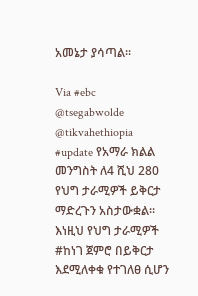አመኔታ ያሳጣል፡፡

Via #ebc
@tsegabwolde @tikvahethiopia
#update የአማራ ክልል መንግስት ለ4 ሺህ 280 የህግ ታራሚዎች ይቅርታ ማድረጉን አስታውቋል። እነዚህ የህግ ታራሚዎች #ከነገ ጀምሮ በይቅርታ እደሚለቀቁ የተገለፀ ሲሆን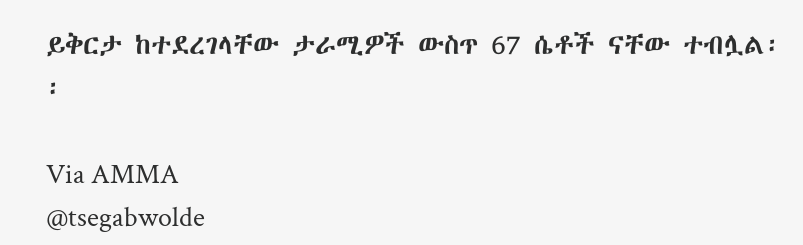ይቅርታ ከተደረገላቸው ታራሚዎች ውስጥ 67 ሴቶች ናቸው ተብሏል፡፡

Via AMMA
@tsegabwolde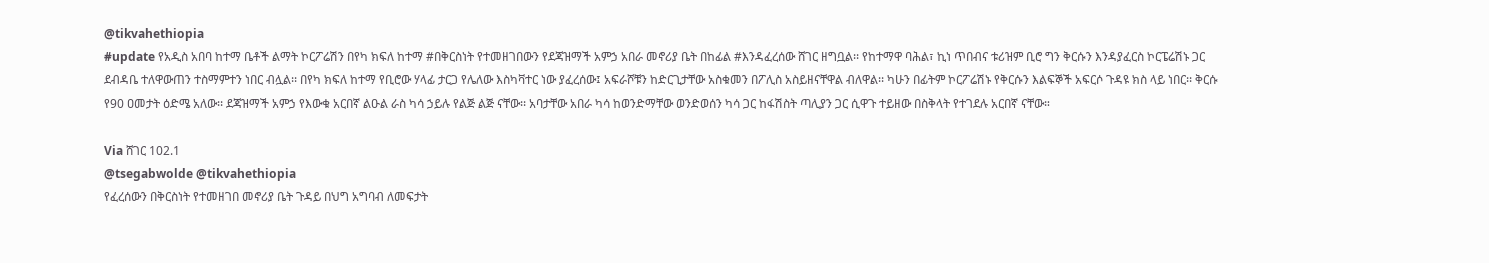@tikvahethiopia
#update የአዲስ አበባ ከተማ ቤቶች ልማት ኮርፖሬሽን በየካ ክፍለ ከተማ #በቅርስነት የተመዘገበውን የደጃዝማች አምኃ አበራ መኖሪያ ቤት በከፊል #እንዳፈረሰው ሸገር ዘግቧል፡፡ የከተማዋ ባሕል፣ ኪነ ጥበብና ቱሪዝም ቢሮ ግን ቅርሱን እንዳያፈርስ ኮርፔሬሽኑ ጋር ደብዳቤ ተለዋውጠን ተስማምተን ነበር ብሏል፡፡ በየካ ክፍለ ከተማ የቢሮው ሃላፊ ታርጋ የሌለው እስካቫተር ነው ያፈረሰው፤ አፍራሾቹን ከድርጊታቸው አስቁመን በፖሊስ አስይዘናቸዋል ብለዋል፡፡ ካሁን በፊትም ኮርፖሬሽኑ የቅርሱን እልፍኞች አፍርሶ ጉዳዩ ክስ ላይ ነበር፡፡ ቅርሱ የ90 ዐመታት ዕድሜ አለው፡፡ ደጃዝማች አምኃ የእውቁ አርበኛ ልዑል ራስ ካሳ ኃይሉ የልጅ ልጅ ናቸው፡፡ አባታቸው አበራ ካሳ ከወንድማቸው ወንድወሰን ካሳ ጋር ከፋሽስት ጣሊያን ጋር ሲዋጉ ተይዘው በስቅላት የተገደሉ አርበኛ ናቸው።

Via ሸገር 102.1
@tsegabwolde @tikvahethiopia
የፈረሰውን በቅርስነት የተመዘገበ መኖሪያ ቤት ጉዳይ በህግ አግባብ ለመፍታት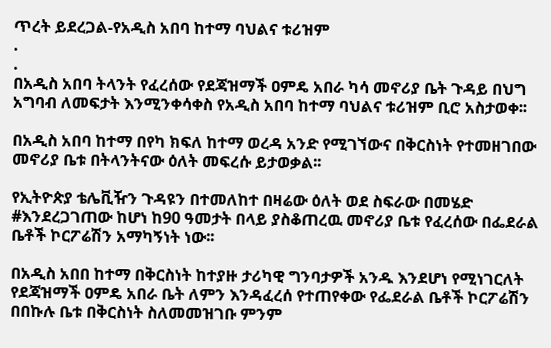ጥረት ይደረጋል-የአዲስ አበባ ከተማ ባህልና ቱሪዝም
.
.
በአዲስ አበባ ትላንት የፈረሰው የደጃዝማች ዐምዴ አበራ ካሳ መኖሪያ ቤት ጉዳይ በህግ አግባብ ለመፍታት እንሚንቀሳቀስ የአዲስ አበባ ከተማ ባህልና ቱሪዝም ቢሮ አስታወቀ፡፡

በአዲስ አበባ ከተማ በየካ ክፍለ ከተማ ወረዳ አንድ የሚገኘውና በቅርስነት የተመዘገበው መኖሪያ ቤቱ በትላንትናው ዕለት መፍረሱ ይታወቃል፡፡

የኢትዮጵያ ቴሌቪዥን ጉዳዩን በተመለከተ በዛሬው ዕለት ወደ ስፍራው በመሄድ #እንደረጋገጠው ከሆነ ከ90 ዓመታት በላይ ያስቆጠረዉ መኖሪያ ቤቱ የፈረሰው በፌደራል ቤቶች ኮርፖሬሽን አማካኝነት ነው፡፡

በአዲስ አበበ ከተማ በቅርስነት ከተያዙ ታሪካዊ ግንባታዎች አንዱ እንደሆነ የሚነገርለት የደጃዝማች ዐምዴ አበራ ቤት ለምን እንዳፈረሰ የተጠየቀው የፌደራል ቤቶች ኮርፖሬሽን በበኩሉ ቤቱ በቅርስነት ስለመመዝገቡ ምንም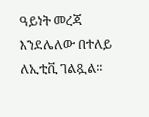ዓይነት መረጃ እንደሌለው በተለይ ለኢቲቪ ገልጿል፡፡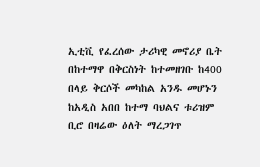ኢቲቪ የፈረሰው ታሪካዊ መኖሪያ ቤት በከተማዋ በቅርስነት ከተመዘገቡ ከ400 በላይ ቅርሶች መካከል አንዱ መሆኑን ከአዲስ አበበ ከተማ ባህልና ቱሪዝም ቢሮ በዛሬው ዕለት ማረጋገጥ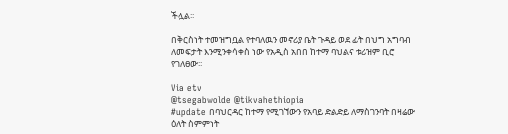ችሏል፡፡

በቅርስነት ተመዝግቧል የተባለዉን መኖሪያ ቤት ጉዳይ ወደ ፊት በህግ አግባብ ለመፍታት እንሚንቀሳቀስ ነው የአዲስ አበበ ከተማ ባህልና ቱሪዝም ቢሮ የገለፀው፡፡

Via etv
@tsegabwolde @tikvahethiopia
#update በባህርዳር ከተማ የሚገኘውን የአባይ ድልድይ ለማስገንባት በዛሬው ዕለት ስምምነት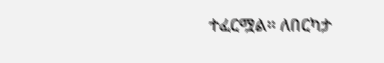ተፈርሟል። ለበርካታ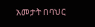አመታት በባህር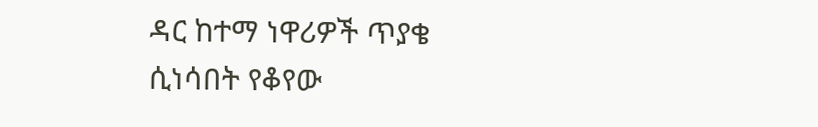ዳር ከተማ ነዋሪዎች ጥያቄ ሲነሳበት የቆየው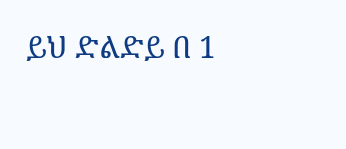ይህ ድልድይ በ 1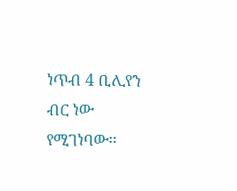ነጥብ 4 ቢሊየን ብር ነው የሚገነባው፡፡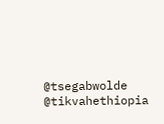@tsegabwolde @tikvahethiopia